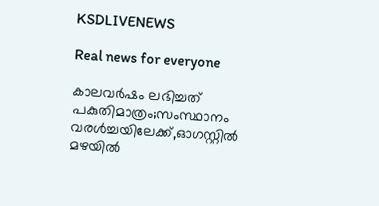KSDLIVENEWS

Real news for everyone

കാലവര്‍ഷം ലഭിച്ചത് പകുതിമാത്രം;സംസ്ഥാനം വരള്‍ച്ചയിലേക്ക്,ഓഗസ്റ്റില്‍ മഴയില്‍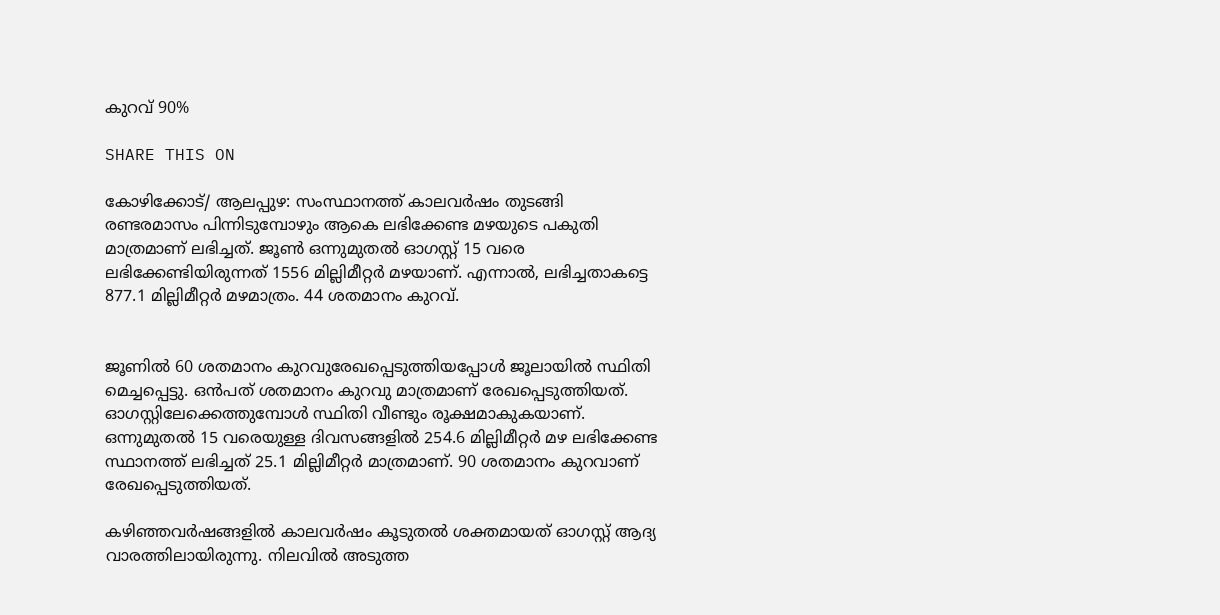കുറവ് 90%

SHARE THIS ON

കോഴിക്കോട്/ ആലപ്പുഴ: സംസ്ഥാനത്ത് കാലവര്‍ഷം തുടങ്ങി രണ്ടരമാസം പിന്നിടുമ്പോഴും ആകെ ലഭിക്കേണ്ട മഴയുടെ പകുതി മാത്രമാണ് ലഭിച്ചത്. ജൂണ്‍ ഒന്നുമുതല്‍ ഓഗസ്റ്റ് 15 വരെ ലഭിക്കേണ്ടിയിരുന്നത് 1556 മില്ലിമീറ്റര്‍ മഴയാണ്. എന്നാല്‍, ലഭിച്ചതാകട്ടെ 877.1 മില്ലിമീറ്റര്‍ മഴമാത്രം. 44 ശതമാനം കുറവ്.


ജൂണില്‍ 60 ശതമാനം കുറവുരേഖപ്പെടുത്തിയപ്പോള്‍ ജൂലായില്‍ സ്ഥിതി മെച്ചപ്പെട്ടു. ഒന്‍പത് ശതമാനം കുറവു മാത്രമാണ് രേഖപ്പെടുത്തിയത്. ഓഗസ്റ്റിലേക്കെത്തുമ്പോള്‍ സ്ഥിതി വീണ്ടും രൂക്ഷമാകുകയാണ്. ഒന്നുമുതല്‍ 15 വരെയുള്ള ദിവസങ്ങളില്‍ 254.6 മില്ലിമീറ്റര്‍ മഴ ലഭിക്കേണ്ട സ്ഥാനത്ത് ലഭിച്ചത് 25.1 മില്ലിമീറ്റര്‍ മാത്രമാണ്. 90 ശതമാനം കുറവാണ് രേഖപ്പെടുത്തിയത്.

കഴിഞ്ഞവര്‍ഷങ്ങളില്‍ കാലവര്‍ഷം കൂടുതല്‍ ശക്തമായത് ഓഗസ്റ്റ് ആദ്യ വാരത്തിലായിരുന്നു. നിലവില്‍ അടുത്ത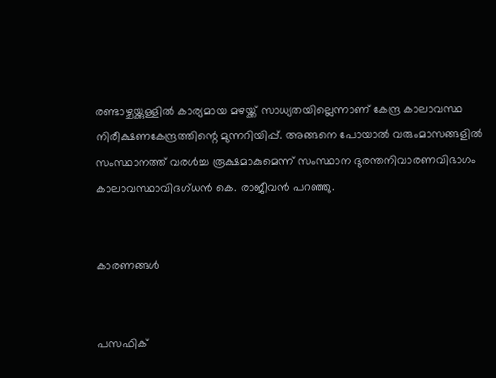രണ്ടാഴ്ചയ്ക്കുള്ളില്‍ കാര്യമായ മഴയ്ക്ക് സാധ്യതയില്ലെന്നാണ് കേന്ദ്ര കാലാവസ്ഥ നിരീക്ഷണകേന്ദ്രത്തിന്റെ മുന്നറിയിപ്പ്. അങ്ങനെ പോയാല്‍ വരുംമാസങ്ങളില്‍ സംസ്ഥാനത്ത് വരള്‍ച്ച രൂക്ഷമാകുമെന്ന് സംസ്ഥാന ദുരന്തനിവാരണവിഭാഗം കാലാവസ്ഥാവിദഗ്ധന്‍ കെ. രാജീവന്‍ പറഞ്ഞു.


കാരണങ്ങള്‍


പസഫിക്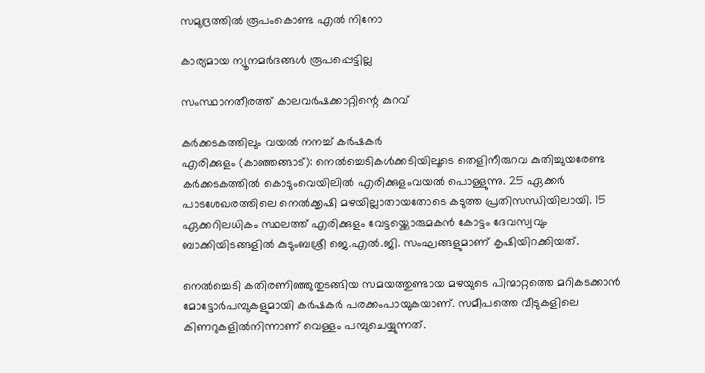സമുദ്രത്തില്‍ രൂപംകൊണ്ട എല്‍ നിനോ

കാര്യമായ ന്യൂനമര്‍ദങ്ങള്‍ രൂപപ്പെട്ടില്ല

സംസ്ഥാനതീരത്ത് കാലവര്‍ഷക്കാറ്റിന്റെ കുറവ്

കർക്കടകത്തിലും വയൽ നനച്ച് കർഷകർ
എരിക്കുളം (കാഞ്ഞങ്ങാട്‌): നെൽച്ചെടികൾക്കടിയിലൂടെ തെളിനീരുറവ കുതിച്ചുയരേണ്ട കർക്കടകത്തിൽ കൊടുംവെയിലിൽ എരിക്കുളംവയൽ പൊള്ളുന്നു. 25 ഏക്കർ പാടശേഖരത്തിലെ നെൽക്കൃഷി മഴയില്ലാതായതോടെ കടുത്ത പ്രതിസന്ധിയിലായി. 15 ഏക്കറിലധികം സ്ഥലത്ത് എരിക്കുളം വേട്ടയ്ക്കൊരുമകൻ കോട്ടം ദേവസ്വവും ബാക്കിയിടങ്ങളിൽ കുടുംബശ്രീ ജെ.എൽ.ജി. സംഘങ്ങളുമാണ് കൃഷിയിറക്കിയത്.

നെൽച്ചെടി കതിരണിഞ്ഞുതുടങ്ങിയ സമയത്തുണ്ടായ മഴയുടെ പിന്മാറ്റത്തെ മറികടക്കാൻ മോട്ടോർപമ്പുകളുമായി കർഷകർ പരക്കംപായുകയാണ്. സമീപത്തെ വീടുകളിലെ കിണറുകളിൽനിന്നാണ് വെള്ളം പമ്പുചെയ്യുന്നത്.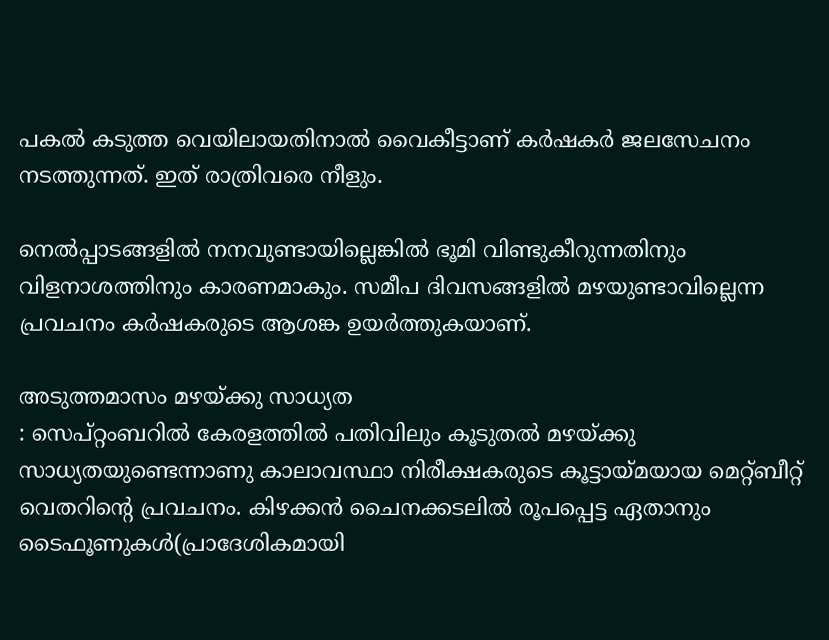പകൽ കടുത്ത വെയിലായതിനാൽ വൈകീട്ടാണ് കർഷകർ ജലസേചനം നടത്തുന്നത്. ഇത് രാത്രിവരെ നീളും.

നെൽപ്പാടങ്ങളിൽ നനവുണ്ടായില്ലെങ്കിൽ ഭൂമി വിണ്ടുകീറുന്നതിനും വിളനാശത്തിനും കാരണമാകും. സമീപ ദിവസങ്ങളിൽ മഴയുണ്ടാവില്ലെന്ന പ്രവചനം കർഷകരുടെ ആശങ്ക ഉയർത്തുകയാണ്.

അടുത്തമാസം മഴയ്ക്കു സാധ്യത
: സെപ്റ്റംബറിൽ കേരളത്തിൽ പതിവിലും കൂടുതൽ മഴയ്ക്കു സാധ്യതയുണ്ടെന്നാണു കാലാവസ്ഥാ നിരീക്ഷകരുടെ കൂട്ടായ്മയായ മെറ്റ്ബീറ്റ് വെതറിന്റെ പ്രവചനം. കിഴക്കൻ ചൈനക്കടലിൽ രൂപപ്പെട്ട ഏതാനും ടൈഫൂണുകൾ(പ്രാദേശികമായി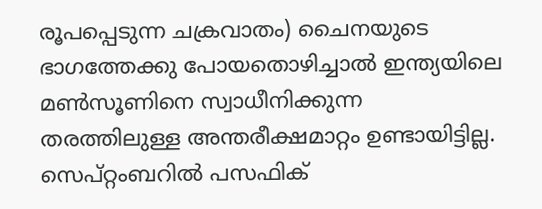രൂപപ്പെടുന്ന ചക്രവാതം) ചൈനയുടെ ഭാഗത്തേക്കു പോയതൊഴിച്ചാൽ ഇന്ത്യയിലെ മൺസൂണിനെ സ്വാധീനിക്കുന്ന തരത്തിലുള്ള അന്തരീക്ഷമാറ്റം ഉണ്ടായിട്ടില്ല. സെപ്റ്റംബറിൽ പസഫിക്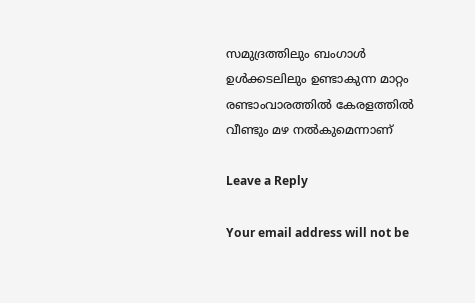സമുദ്രത്തിലും ബംഗാൾ ഉൾക്കടലിലും ഉണ്ടാകുന്ന മാറ്റം രണ്ടാംവാരത്തിൽ കേരളത്തിൽ വീണ്ടും മഴ നൽകുമെന്നാണ്

Leave a Reply

Your email address will not be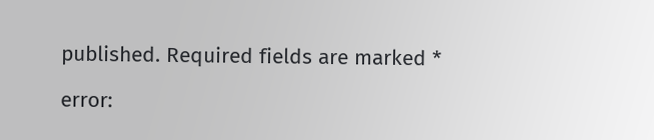published. Required fields are marked *

error: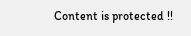Content is protected !!